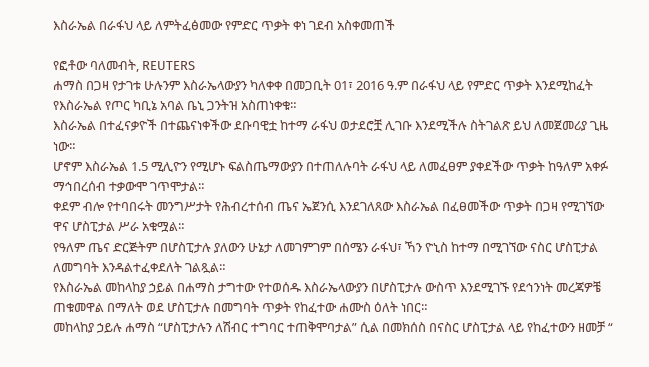እስራኤል በራፋህ ላይ ለምትፈፅመው የምድር ጥቃት ቀነ ገደብ አስቀመጠች

የፎቶው ባለመብት, REUTERS
ሐማስ በጋዛ የታገቱ ሁሉንም እስራኤላውያን ካለቀቀ በመጋቢት 01፣ 2016 ዓ.ም በራፋህ ላይ የምድር ጥቃት እንደሚከፈት የእስራኤል የጦር ካቢኔ አባል ቤኒ ጋንትዝ አስጠነቀቁ።
እስራኤል በተፈናቃዮች በተጨናነቀችው ደቡባዊቷ ከተማ ራፋህ ወታደሮቿ ሊገቡ እንደሚችሉ ስትገልጽ ይህ ለመጀመሪያ ጊዜ ነው።
ሆኖም እስራኤል 1.5 ሚሊዮን የሚሆኑ ፍልስጤማውያን በተጠለሉባት ራፋህ ላይ ለመፈፀም ያቀደችው ጥቃት ከዓለም አቀፉ ማኅበረሰብ ተቃውሞ ገጥሞታል።
ቀደም ብሎ የተባበሩት መንግሥታት የሕብረተሰብ ጤና ኤጀንሲ እንደገለጸው እስራኤል በፈፀመችው ጥቃት በጋዛ የሚገኘው ዋና ሆስፒታል ሥራ አቁሟል።
የዓለም ጤና ድርጅትም በሆስፒታሉ ያለውን ሁኔታ ለመገምገም በሰሜን ራፋህ፣ ኻን ዮኒስ ከተማ በሚገኘው ናስር ሆስፒታል ለመግባት እንዳልተፈቀደለት ገልጿል።
የእስራኤል መከላከያ ኃይል በሐማስ ታግተው የተወሰዱ እስራኤላውያን በሆስፒታሉ ውስጥ እንደሚገኙ የደኅንነት መረጃዎቼ ጠቁመዋል በማለት ወደ ሆስፒታሉ በመግባት ጥቃት የከፈተው ሐሙስ ዕለት ነበር።
መከላከያ ኃይሉ ሐማስ “ሆስፒታሉን ለሽብር ተግባር ተጠቅሞባታል” ሲል በመክሰስ በናስር ሆስፒታል ላይ የከፈተውን ዘመቻ “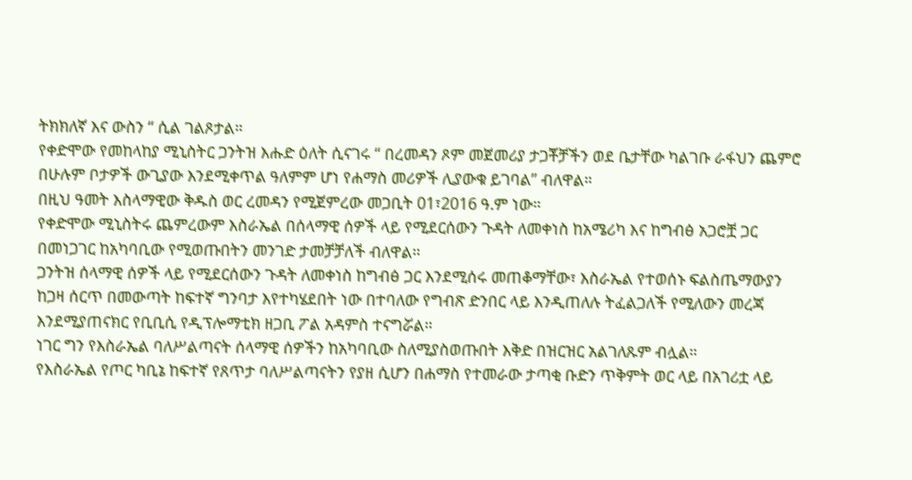ትክክለኛ እና ውስን “ ሲል ገልጾታል።
የቀድሞው የመከላከያ ሚኒስትር ጋንትዝ እሑድ ዕለት ሲናገሩ “ በረመዳን ጾም መጀመሪያ ታጋቾቻችን ወደ ቤታቸው ካልገቡ ራፋህን ጨምሮ በሁሉም ቦታዎች ውጊያው እንደሚቀጥል ዓለምም ሆነ የሐማስ መሪዎች ሊያውቁ ይገባል” ብለዋል።
በዚህ ዓመት እስላማዊው ቅዱስ ወር ረመዳን የሚጀምረው መጋቢት 01፣2016 ዓ.ም ነው።
የቀድሞው ሚኒስትሩ ጨምረውም እስራኤል በሰላማዊ ሰዎች ላይ የሚደርሰውን ጉዳት ለመቀነስ ከአሜሪካ እና ከግብፅ አጋሮቿ ጋር በመነጋገር ከአካባቢው የሚወጡበትን መንገድ ታመቻቻለች ብለዋል።
ጋንትዝ ሰላማዊ ሰዎች ላይ የሚደርሰውን ጉዳት ለመቀነስ ከግብፅ ጋር እንደሚሰሩ መጠቆማቸው፣ እስራኤል የተወሰኑ ፍልስጤማውያን ከጋዛ ሰርጥ በመውጣት ከፍተኛ ግንባታ እየተካሄደበት ነው በተባለው የግብጽ ድንበር ላይ እንዲጠለሉ ትፈልጋለች የሚለውን መረጃ እንደሚያጠናክር የቢቢሲ የዲፕሎማቲክ ዘጋቢ ፖል አዳምስ ተናግሯል።
ነገር ግን የእስራኤል ባለሥልጣናት ሰላማዊ ሰዎችን ከአካባቢው ስለሚያስወጡበት እቅድ በዝርዝር አልገለጹም ብሏል።
የእስራኤል የጦር ካቢኔ ከፍተኛ የጸጥታ ባለሥልጣናትን የያዘ ሲሆን በሐማስ የተመራው ታጣቂ ቡድን ጥቅምት ወር ላይ በአገሪቷ ላይ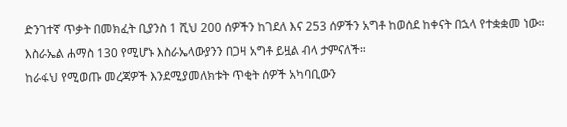ድንገተኛ ጥቃት በመክፈት ቢያንስ 1 ሺህ 200 ሰዎችን ከገደለ እና 253 ሰዎችን አግቶ ከወሰደ ከቀናት በኋላ የተቋቋመ ነው።
እስራኤል ሐማስ 130 የሚሆኑ እስራኤላውያንን በጋዛ አግቶ ይዟል ብላ ታምናለች።
ከራፋህ የሚወጡ መረጃዎች እንደሚያመለክቱት ጥቂት ሰዎች አካባቢውን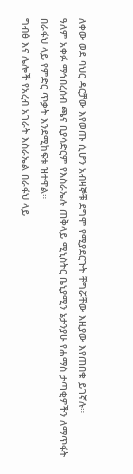ለቀው ወደ ባህር ዳርቻው እየወጡ ሲሆን አብዛኞቹ ደግሞ የሚያደርጉት ቸግሯቸው እዚያው እየጠበቁ ይገኛሉ።
ዓለም አቀፉ ማኅበረሰብ ጫና ቢያሳድርም የእስራኤሉ ጠቅላይ ሚኒስትር ቤኒያሚን ኔታንያሁ የሐማስ ታጣቂዎችን ለማጥፋት በራፋህ ላይ የምድር ጥቃት እንደሚከፍቱ ዝተዋል።
ግብፅ እና ሌሎች የአረብ አገራት እስራኤል በራፋህ ላይ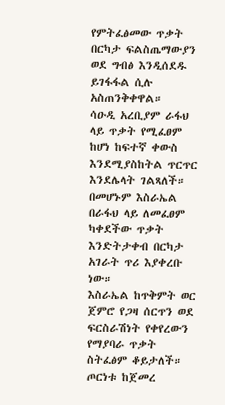የምትፈፅመው ጥቃት በርካታ ፍልስጤማውያን ወደ ግብፅ እንዲሰደዱ ይገፋፋል ሲሉ አስጠንቅቀዋል።
ሳዑዲ አረቢያም ራፋህ ላይ ጥቃት የሚፈፀም ከሆነ ከፍተኛ ቀውስ እንደሚያስከትል ጥርጥር እንደሌላት ገልጻለች።
በመሆኑም እስራኤል በራፋህ ላይ ለመፈፀም ካቀደችው ጥቃት እንድትታቀብ በርካታ አገራት ጥሪ እያቀረቡ ነው።
እስራኤል ከጥቅምት ወር ጀምሮ የጋዛ ሰርጥን ወደ ፍርስራሽነት የቀየረውን የማያባራ ጥቃት ስትፈፅም ቆይታለች።
ጦርነቱ ከጀመረ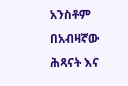አንስቶም በአብዛኛው ሕጻናት እና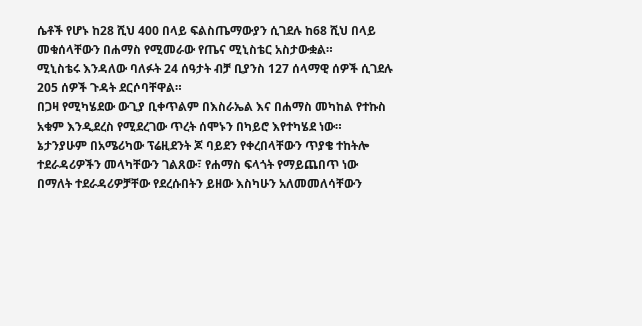ሴቶች የሆኑ ከ28 ሺህ 400 በላይ ፍልስጤማውያን ሲገደሉ ከ68 ሺህ በላይ መቁሰላቸውን በሐማስ የሚመራው የጤና ሚኒስቴር አስታውቋል።
ሚኒስቴሩ እንዳለው ባለፉት 24 ሰዓታት ብቻ ቢያንስ 127 ሰላማዊ ሰዎች ሲገደሉ 205 ሰዎች ጉዳት ደርሶባቸዋል።
በጋዛ የሚካሄደው ውጊያ ቢቀጥልም በእስራኤል እና በሐማስ መካከል የተኩስ አቁም እንዲደረስ የሚደረገው ጥረት ሰሞኑን በካይሮ እየተካሄደ ነው።
ኔታንያሁም በአሜሪካው ፕሬዚደንት ጆ ባይደን የቀረበላቸውን ጥያቄ ተከትሎ ተደራዳሪዎችን መላካቸውን ገልጸው፣ የሐማስ ፍላጎት የማይጨበጥ ነው በማለት ተደራዳሪዎቻቸው የደረሱበትን ይዘው እስካሁን አለመመለሳቸውን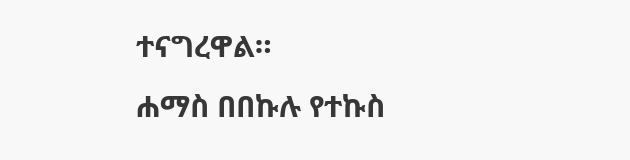ተናግረዋል።
ሐማስ በበኩሉ የተኩስ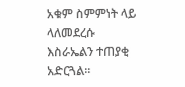አቁም ስምምነት ላይ ላለመደረሱ እስራኤልን ተጠያቂ አድርጓል።